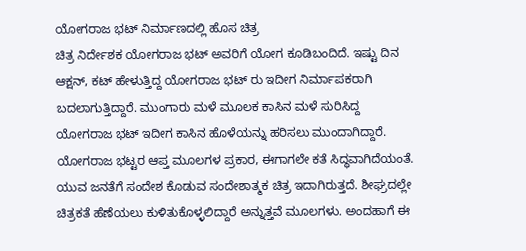ಯೋಗರಾಜ ಭಟ್ ನಿರ್ಮಾಣದಲ್ಲಿ ಹೊಸ ಚಿತ್ರ
ಚಿತ್ರ ನಿರ್ದೇಶಕ ಯೋಗರಾಜ ಭಟ್ ಅವರಿಗೆ ಯೋಗ ಕೂಡಿಬಂದಿದೆ. ಇಷ್ಟು ದಿನ ಆಕ್ಷನ್, ಕಟ್ ಹೇಳುತ್ತಿದ್ದ ಯೋಗರಾಜ ಭಟ್ ರು ಇದೀಗ ನಿರ್ಮಾಪಕರಾಗಿ ಬದಲಾಗುತ್ತಿದ್ದಾರೆ. ಮುಂಗಾರು ಮಳೆ ಮೂಲಕ ಕಾಸಿನ ಮಳೆ ಸುರಿಸಿದ್ದ ಯೋಗರಾಜ ಭಟ್ ಇದೀಗ ಕಾಸಿನ ಹೊಳೆಯನ್ನು ಹರಿಸಲು ಮುಂದಾಗಿದ್ದಾರೆ.
ಯೋಗರಾಜ ಭಟ್ಟರ ಆಪ್ತ ಮೂಲಗಳ ಪ್ರಕಾರ, ಈಗಾಗಲೇ ಕತೆ ಸಿದ್ಧವಾಗಿದೆಯಂತೆ. ಯುವ ಜನತೆಗೆ ಸಂದೇಶ ಕೊಡುವ ಸಂದೇಶಾತ್ಮಕ ಚಿತ್ರ ಇದಾಗಿರುತ್ತದೆ. ಶೀಘ್ರದಲ್ಲೇ ಚಿತ್ರಕತೆ ಹೆಣೆಯಲು ಕುಳಿತುಕೊಳ್ಳಲಿದ್ದಾರೆ ಅನ್ನುತ್ತವೆ ಮೂಲಗಳು. ಅಂದಹಾಗೆ ಈ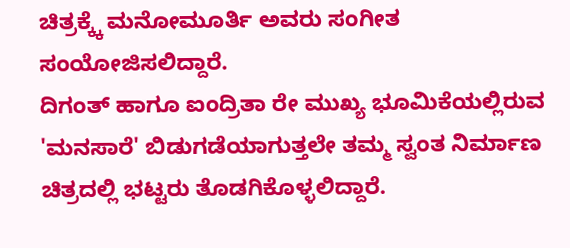ಚಿತ್ರಕ್ಕ್ಕೆ ಮನೋಮೂರ್ತಿ ಅವರು ಸಂಗೀತ ಸಂಯೋಜಿಸಲಿದ್ದಾರೆ.
ದಿಗಂತ್ ಹಾಗೂ ಐಂದ್ರಿತಾ ರೇ ಮುಖ್ಯ ಭೂಮಿಕೆಯಲ್ಲಿರುವ 'ಮನಸಾರೆ' ಬಿಡುಗಡೆಯಾಗುತ್ತಲೇ ತಮ್ಮ ಸ್ವಂತ ನಿರ್ಮಾಣ ಚಿತ್ರದಲ್ಲಿ ಭಟ್ಟರು ತೊಡಗಿಕೊಳ್ಳಲಿದ್ದಾರೆ.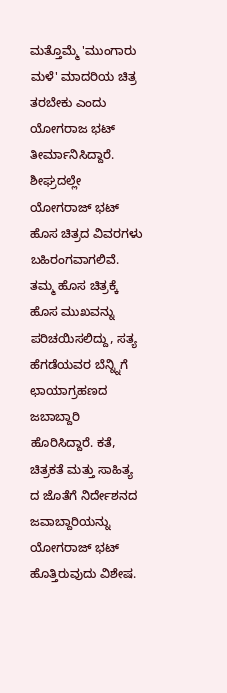ಮತ್ತೊಮ್ಮೆ 'ಮುಂಗಾರು ಮಳೆ' ಮಾದರಿಯ ಚಿತ್ರ ತರಬೇಕು ಎಂದು ಯೋಗರಾಜ ಭಟ್ ತೀರ್ಮಾನಿಸಿದ್ದಾರೆ. ಶೀಘ್ರದಲ್ಲೇ ಯೋಗರಾಜ್ ಭಟ್ ಹೊಸ ಚಿತ್ರದ ವಿವರಗಳು ಬಹಿರಂಗವಾಗಲಿವೆ.
ತಮ್ಮ ಹೊಸ ಚಿತ್ರಕ್ಕೆ ಹೊಸ ಮುಖವನ್ನು ಪರಿಚಯಿಸಲಿದ್ದು, ಸತ್ಯ ಹೆಗಡೆಯವರ ಬೆನ್ನ್ನಿಗೆ ಛಾಯಾಗ್ರಹಣದ ಜಬಾಬ್ದಾರಿ ಹೊರಿಸಿದ್ದಾರೆ. ಕತೆ, ಚಿತ್ರಕತೆ ಮತ್ತು ಸಾಹಿತ್ಯ ದ ಜೊತೆಗೆ ನಿರ್ದೇಶನದ ಜವಾಬ್ದಾರಿಯನ್ನು ಯೋಗರಾಜ್ ಭಟ್ ಹೊತ್ತಿರುವುದು ವಿಶೇಷ.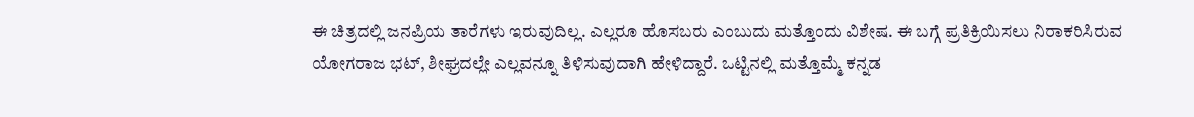ಈ ಚಿತ್ರದಲ್ಲಿ ಜನಪ್ರಿಯ ತಾರೆಗಳು ಇರುವುದಿಲ್ಲ. ಎಲ್ಲರೂ ಹೊಸಬರು ಎಂಬುದು ಮತ್ತೊಂದು ವಿಶೇಷ. ಈ ಬಗ್ಗೆ ಪ್ರತಿಕ್ರಿಯಿಸಲು ನಿರಾಕರಿಸಿರುವ ಯೋಗರಾಜ ಭಟ್, ಶೀಘ್ರದಲ್ಲೇ ಎಲ್ಲವನ್ನೂ ತಿಳಿಸುವುದಾಗಿ ಹೇಳಿದ್ದಾರೆ. ಒಟ್ಟಿನಲ್ಲಿ ಮತ್ತೊಮ್ಮೆ ಕನ್ನಡ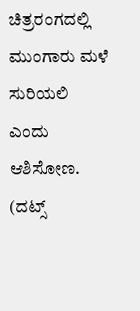ಚಿತ್ರರಂಗದಲ್ಲಿ ಮುಂಗಾರು ಮಳೆ ಸುರಿಯಲಿ ಎಂದು ಆಶಿಸೋಣ.
(ದಟ್ಸ್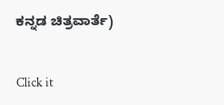ಕನ್ನಡ ಚಿತ್ರವಾರ್ತೆ)


Click it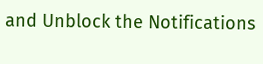and Unblock the Notifications